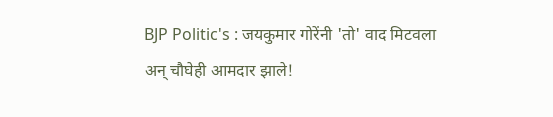BJP Politic's : जयकुमार गोरेंनी 'तो' वाद मिटवला अन्‌ चौघेही आमदार झाले!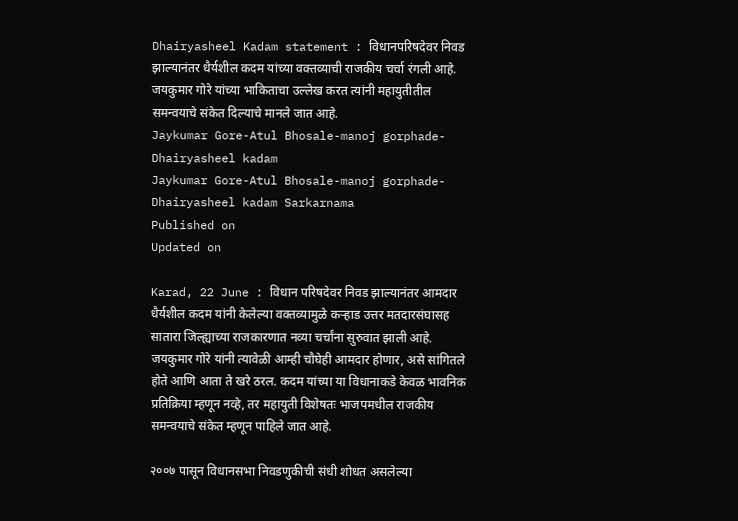Dhairyasheel Kadam statement : विधानपरिषदेवर निवड झाल्यानंतर धैर्यशील कदम यांच्या वक्तव्याची राजकीय चर्चा रंगली आहे. जयकुमार गोरे यांच्या भाकिताचा उल्लेख करत त्यांनी महायुतीतील समन्वयाचे संकेत दिल्याचे मानले जात आहे.
Jaykumar Gore-Atul Bhosale-manoj gorphade-Dhairyasheel kadam
Jaykumar Gore-Atul Bhosale-manoj gorphade-Dhairyasheel kadam Sarkarnama
Published on
Updated on

Karad, 22 June : विधान परिषदेवर निवड झाल्यानंतर आमदार धैर्यशील कदम यांनी केलेल्या वक्तव्यामुळे कऱ्हाड उत्तर मतदारसंघासह सातारा जिल्ह्याच्या राजकारणात नव्या चर्चांना सुरुवात झाली आहे. जयकुमार गोरे यांनी त्यावेळी आम्ही चौघेही आमदार होणार, असे सांगितले होते आणि आता ते खरे ठरल. कदम यांच्या या विधानाकडे केवळ भावनिक प्रतिक्रिया म्हणून नव्हे, तर महायुती विशेषतः भाजपमधील राजकीय समन्वयाचे संकेत म्हणून पाहिले जात आहे.

२००७ पासून विधानसभा निवडणुकीची संधी शोधत असलेल्या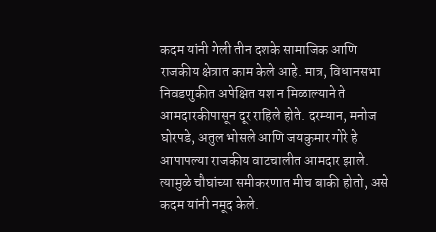कदम यांनी गेली तीन दशके सामाजिक आणि राजकीय क्षेत्रात काम केले आहे. मात्र, विधानसभा निवडणुकीत अपेक्षित यश न मिळाल्याने ते आमदारकीपासून दूर राहिले होते. दरम्यान, मनोज घोरपडे, अतुल भोसले आणि जयकुमार गोरे हे आपापल्या राजकीय वाटचालीत आमदार झाले. त्यामुळे चौघांच्या समीकरणात मीच बाकी होतो, असे कदम यांनी नमूद केले.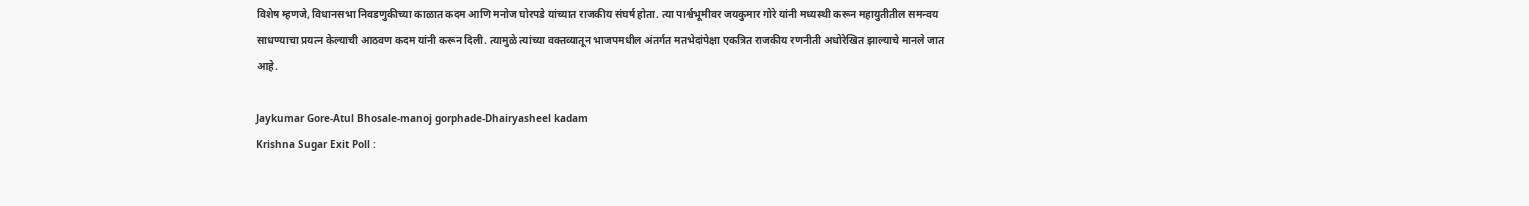विशेष म्हणजे, विधानसभा निवडणुकीच्या काळात कदम आणि मनोज घोरपडे यांच्यात राजकीय संघर्ष होता. त्या पार्श्वभूमीवर जयकुमार गोरे यांनी मध्यस्थी करून महायुतीतील समन्वय साधण्याचा प्रयत्न केल्याची आठवण कदम यांनी करून दिली. त्यामुळे त्यांच्या वक्तव्यातून भाजपमधील अंतर्गत मतभेदांपेक्षा एकत्रित राजकीय रणनीती अधोरेखित झाल्याचे मानले जात आहे.

Jaykumar Gore-Atul Bhosale-manoj gorphade-Dhairyasheel kadam
Krishna Sugar Exit Poll :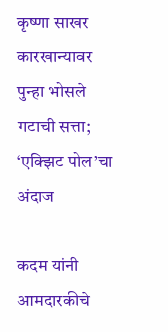कृष्णा साखर कारखान्यावर पुन्हा भोसले गटाची सत्ता; ‘एक्झिट पोल’चा अंदाज

कदम यांनी आमदारकीचे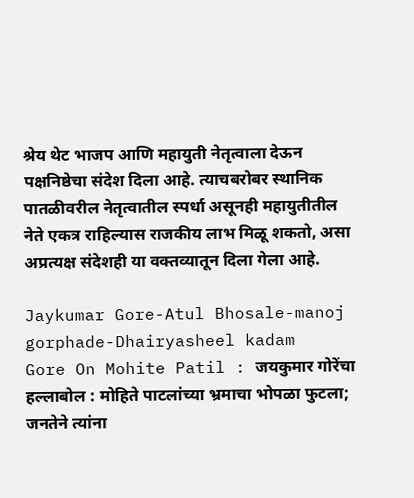श्रेय थेट भाजप आणि महायुती नेतृत्वाला देऊन पक्षनिष्ठेचा संदेश दिला आहे. त्याचबरोबर स्थानिक पातळीवरील नेतृत्वातील स्पर्धा असूनही महायुतीतील नेते एकत्र राहिल्यास राजकीय लाभ मिळू शकतो, असा अप्रत्यक्ष संदेशही या वक्तव्यातून दिला गेला आहे.

Jaykumar Gore-Atul Bhosale-manoj gorphade-Dhairyasheel kadam
Gore On Mohite Patil : जयकुमार गोरेंचा हल्लाबोल : मोहिते पाटलांच्या भ्रमाचा भोपळा फुटला; जनतेने त्यांना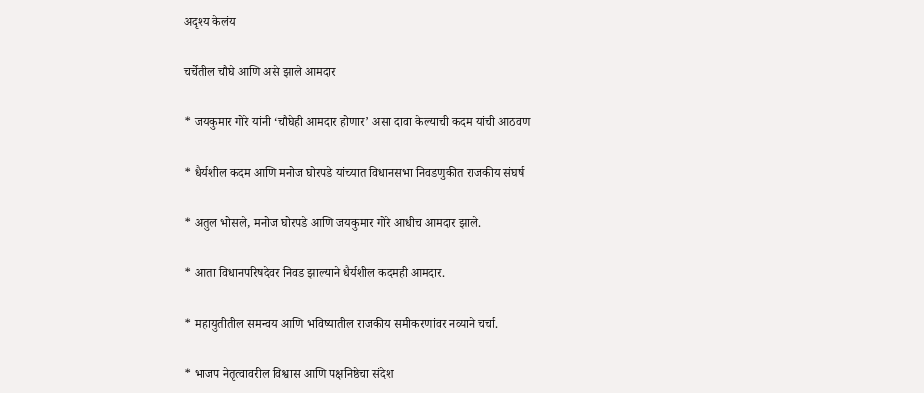अदृश्य केलंय

चर्चेतील चौघे आणि असे झाले आमदार

* जयकुमार गोरे यांनी ‘चौघेही आमदार होणार’ असा दावा केल्याची कदम यांची आठवण

* धैर्यशील कदम आणि मनोज घोरपडे यांच्यात विधानसभा निवडणुकीत राजकीय संघर्ष

* अतुल भोसले, मनोज घोरपडे आणि जयकुमार गोरे आधीच आमदार झाले.

* आता विधानपरिषदेवर निवड झाल्याने धैर्यशील कदमही आमदार.

* महायुतीतील समन्वय आणि भविष्यातील राजकीय समीकरणांवर नव्याने चर्चा.

* भाजप नेतृत्वावरील विश्वास आणि पक्षनिष्ठेचा संदेश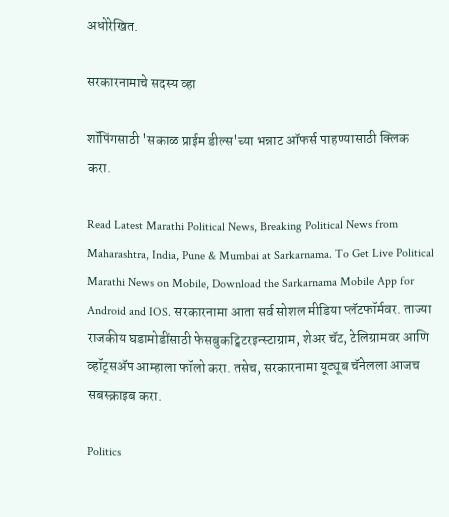अधोरेखित.

सरकारनामाचे सदस्य व्हा

शॉपिंगसाठी 'सकाळ प्राईम डील्स'च्या भन्नाट ऑफर्स पाहण्यासाठी क्लिक करा.

Read Latest Marathi Political News, Breaking Political News from Maharashtra, India, Pune & Mumbai at Sarkarnama. To Get Live Political Marathi News on Mobile, Download the Sarkarnama Mobile App for Android and IOS. सरकारनामा आता सर्व सोशल मीडिया प्लॅटफॉर्मवर. ताज्या राजकीय घडामोडींसाठी फेसबुकट्विटरइन्स्टाग्राम, शेअर चॅट, टेलिग्रामवर आणि व्हॉट्सॲप आम्हाला फॉलो करा. तसेच, सरकारनामा यूट्यूब चॅनेलला आजच सबस्क्राइब करा.

Politics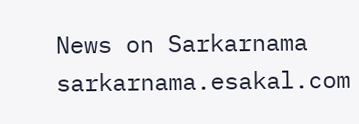News on Sarkarnama
sarkarnama.esakal.com